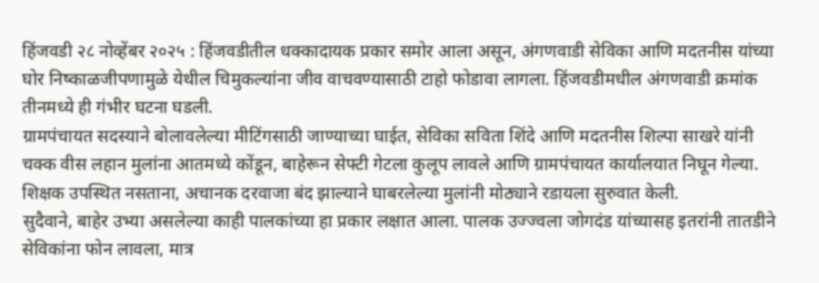हिंजवडी २८ नोव्हेंबर २०२५ : हिंजवडीतील धक्कादायक प्रकार समोर आला असून, अंगणवाडी सेविका आणि मदतनीस यांच्या घोर निष्काळजीपणामुळे येथील चिमुकल्यांना जीव वाचवण्यासाठी टाहो फोडावा लागला. हिंजवडीमधील अंगणवाडी क्रमांक तीनमध्ये ही गंभीर घटना घडली.
ग्रामपंचायत सदस्याने बोलावलेल्या मीटिंगसाठी जाण्याच्या घाईत, सेविका सविता शिंदे आणि मदतनीस शिल्पा साखरे यांनी चक्क वीस लहान मुलांना आतमध्ये कोंडून, बाहेरून सेफ्टी गेटला कुलूप लावले आणि ग्रामपंचायत कार्यालयात निघून गेल्या. शिक्षक उपस्थित नसताना, अचानक दरवाजा बंद झाल्याने घाबरलेल्या मुलांनी मोठ्याने रडायला सुरुवात केली.
सुदैवाने, बाहेर उभ्या असलेल्या काही पालकांच्या हा प्रकार लक्षात आला. पालक उज्ज्वला जोगदंड यांच्यासह इतरांनी तातडीने सेविकांना फोन लावला, मात्र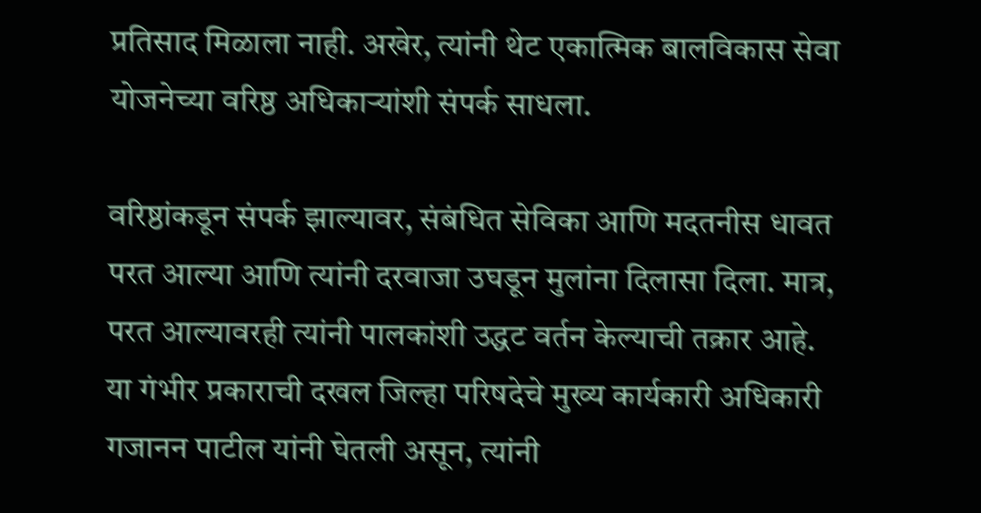प्रतिसाद मिळाला नाही. अखेर, त्यांनी थेट एकात्मिक बालविकास सेवा योजनेच्या वरिष्ठ अधिकाऱ्यांशी संपर्क साधला.

वरिष्ठांकडून संपर्क झाल्यावर, संबंधित सेविका आणि मदतनीस धावत परत आल्या आणि त्यांनी दरवाजा उघडून मुलांना दिलासा दिला. मात्र, परत आल्यावरही त्यांनी पालकांशी उद्धट वर्तन केल्याची तक्रार आहे.
या गंभीर प्रकाराची दखल जिल्हा परिषदेचे मुख्य कार्यकारी अधिकारी गजानन पाटील यांनी घेतली असून, त्यांनी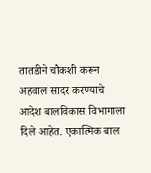तातडीने चौकशी करून अहवाल सादर करण्याचे आदेश बालविकास विभागाला दिले आहेत. एकात्मिक बाल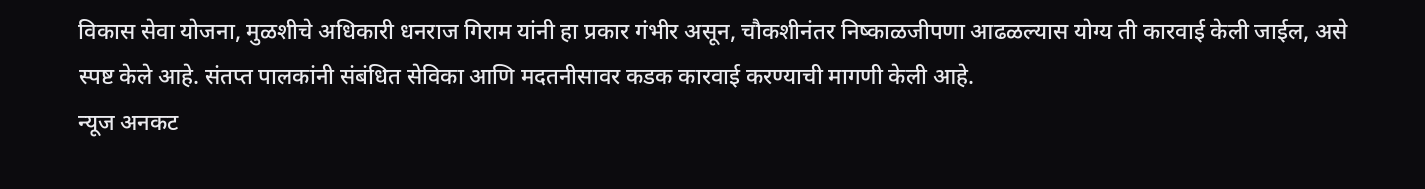विकास सेवा योजना, मुळशीचे अधिकारी धनराज गिराम यांनी हा प्रकार गंभीर असून, चौकशीनंतर निष्काळजीपणा आढळल्यास योग्य ती कारवाई केली जाईल, असे स्पष्ट केले आहे. संतप्त पालकांनी संबंधित सेविका आणि मदतनीसावर कडक कारवाई करण्याची मागणी केली आहे.
न्यूज अनकट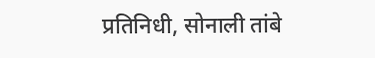प्रतिनिधी, सोनाली तांबे